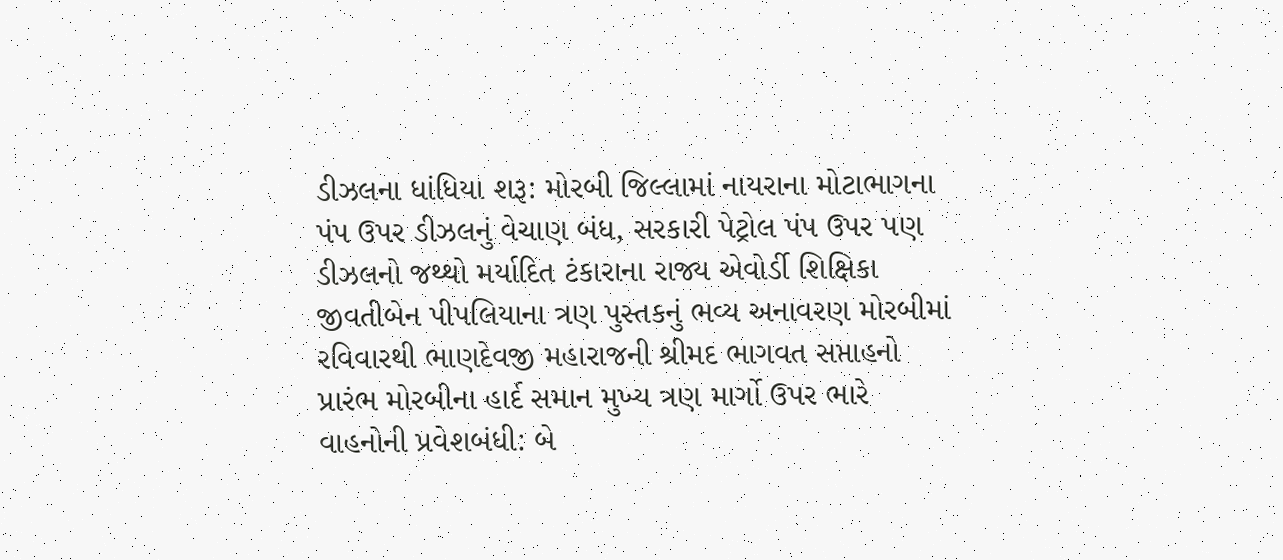ડીઝલના ધાંધિયા શરૂ: મોરબી જિલ્લામાં નાયરાના મોટાભાગના પંપ ઉપર ડીઝલનું વેચાણ બંધ, સરકારી પેટ્રોલ પંપ ઉપર પણ ડીઝલનો જથ્થો મર્યાદિત ટંકારાના રાજ્ય એવોર્ડી શિક્ષિકા જીવતીબેન પીપલિયાના ત્રણ પુસ્તકનું ભવ્ય અનાવરણ મોરબીમાં રવિવારથી ભાણદેવજી મહારાજની શ્રીમદ ભાગવત સપ્તાહનો પ્રારંભ મોરબીના હાર્દ સમાન મુખ્ય ત્રણ માર્ગો ઉપર ભારે વાહનોની પ્રવેશબંધી: બે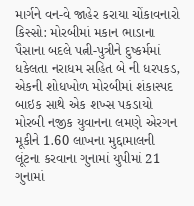માર્ગને વન-વે જાહેર કરાયા ચોંકાવનારો કિસ્સો: મોરબીમાં મકાન ભાડાના પૈસાના બદલે પત્ની-પુત્રીને દુષ્કર્મમાં ધકેલતા નરાધમ સહિત બે ની ધરપકડ, એકની શોધખોળ મોરબીમાં શંકાસ્પદ બાઇક સાથે એક શખ્સ પકડાયો મોરબી નજીક યુવાનના લમણે એરગન મૂકીને 1.60 લાખના મુદ્દામાલની લૂંટના કરવાના ગુનામાં યુપીમાં 21 ગુનામાં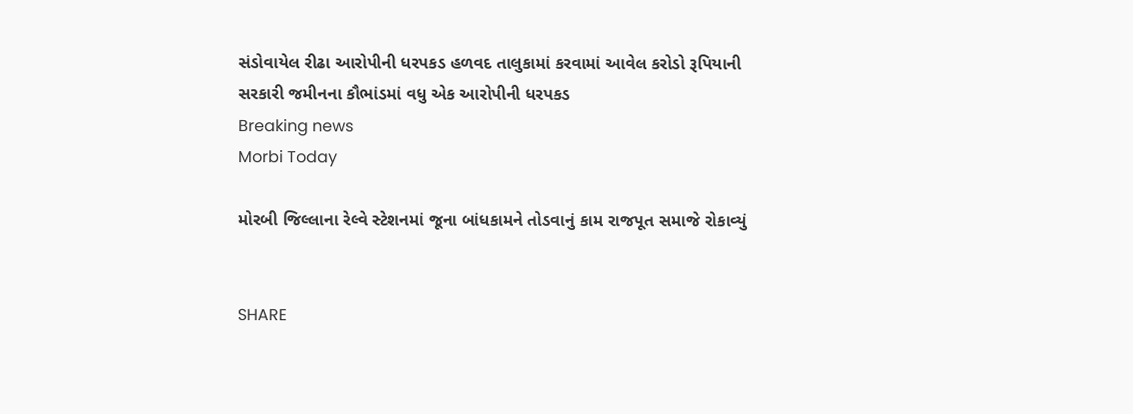સંડોવાયેલ રીઢા આરોપીની ધરપકડ હળવદ તાલુકામાં કરવામાં આવેલ કરોડો રૂપિયાની સરકારી જમીનના કૌભાંડમાં વધુ એક આરોપીની ધરપકડ
Breaking news
Morbi Today

મોરબી જિલ્લાના રેલ્વે સ્ટેશનમાં જૂના બાંધકામને તોડવાનું કામ રાજપૂત સમાજે રોકાવ્યું


SHARE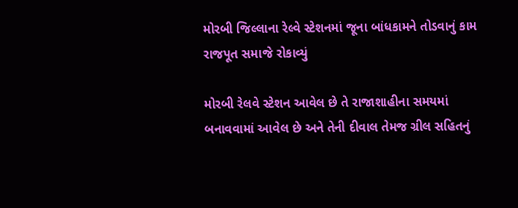મોરબી જિલ્લાના રેલ્વે સ્ટેશનમાં જૂના બાંધકામને તોડવાનું કામ રાજપૂત સમાજે રોકાવ્યું

મોરબી રેલવે સ્ટેશન આવેલ છે તે રાજાશાહીના સમયમાં બનાવવામાં આવેલ છે અને તેની દીવાલ તેમજ ગ્રીલ સહિતનું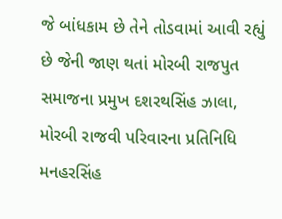જે બાંધકામ છે તેને તોડવામાં આવી રહ્યું છે જેની જાણ થતાં મોરબી રાજપુત સમાજના પ્રમુખ દશરથસિંહ ઝાલા, મોરબી રાજવી પરિવારના પ્રતિનિધિ મનહરસિંહ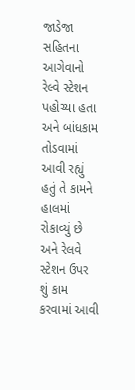જાડેજા સહિતના આગેવાનો રેલ્વે સ્ટેશન પહોચ્યા હતા અને બાંધકામ તોડવામાં આવી રહ્યું હતું તે કામને હાલમાં રોકાવ્યું છે અને રેલવે સ્ટેશન ઉપર શું કામ કરવામાં આવી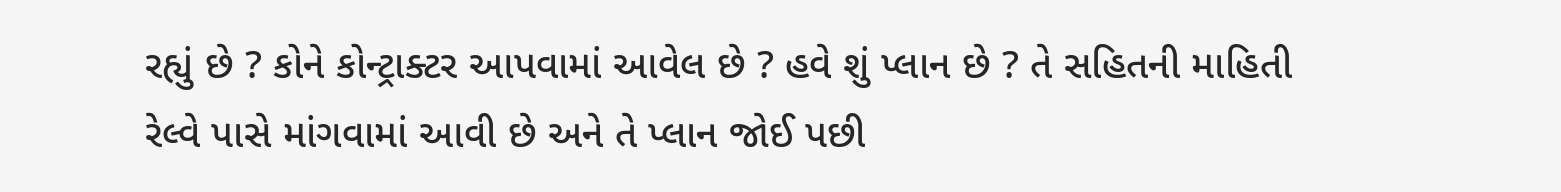રહ્યું છે ? કોને કોન્ટ્રાક્ટર આપવામાં આવેલ છે ? હવે શું પ્લાન છે ? તે સહિતની માહિતી રેલ્વે પાસે માંગવામાં આવી છે અને તે પ્લાન જોઈ પછી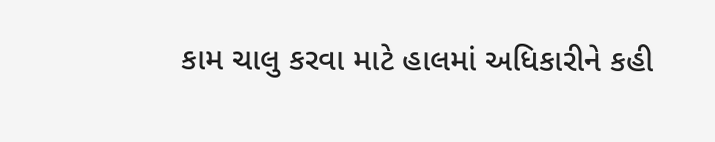કામ ચાલુ કરવા માટે હાલમાં અધિકારીને કહી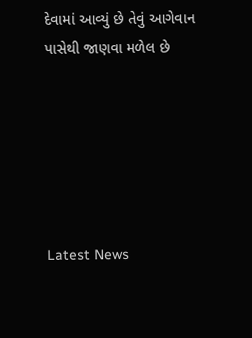દેવામાં આવ્યું છે તેવું આગેવાન પાસેથી જાણવા મળેલ છે






Latest News